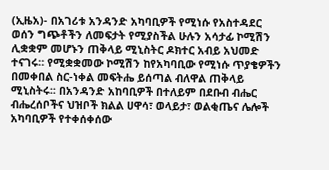(ኢዜአ)- በአገሪቱ አንዳንድ አካባቢዎች የሚነሱ የአስተዳደር ወሰን ግጭቶችን ለመፍታት የሚያስችል ሁሉን አሳታፊ ኮሚሽን ሊቋቋም መሆኑን ጠቅላይ ሚኒስትር ዶክተር አብይ አህመድ ተናገሩ። የሚቋቋመው ኮሚሽን ከየአካባቢው የሚነሱ ጥያቄዎችን በመቀበል ስር-ነቀል መፍትሔ ይሰጣል ብለዋል ጠቅላይ ሚኒስትሩ፡፡ በአንዳንድ አከባቢዎች በተለይም በደቡብ ብሔር ብሔረሰቦችና ህዝቦች ክልል ሀዋሳ፣ ወላይታ፣ ወልቂጤና ሌሎች አካባቢዎች የተቀሰቀሰው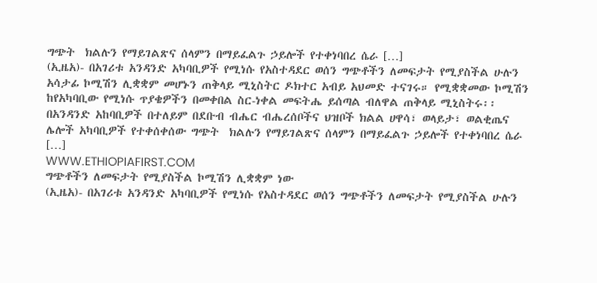ግጭት  ክልሉን የማይገልጽና ሰላምን በማይፈልጉ ኃይሎች የተቀነባበረ ሴራ […]
(ኢዜአ)- በአገሪቱ አንዳንድ አካባቢዎች የሚነሱ የአስተዳደር ወሰን ግጭቶችን ለመፍታት የሚያስችል ሁሉን አሳታፊ ኮሚሽን ሊቋቋም መሆኑን ጠቅላይ ሚኒስትር ዶክተር አብይ አህመድ ተናገሩ። የሚቋቋመው ኮሚሽን ከየአካባቢው የሚነሱ ጥያቄዎችን በመቀበል ስር-ነቀል መፍትሔ ይሰጣል ብለዋል ጠቅላይ ሚኒስትሩ፡፡ በአንዳንድ አከባቢዎች በተለይም በደቡብ ብሔር ብሔረሰቦችና ህዝቦች ክልል ሀዋሳ፣ ወላይታ፣ ወልቂጤና ሌሎች አካባቢዎች የተቀሰቀሰው ግጭት  ክልሉን የማይገልጽና ሰላምን በማይፈልጉ ኃይሎች የተቀነባበረ ሴራ […]
WWW.ETHIOPIAFIRST.COM
ግጭቶችን ለመፍታት የሚያስችል ኮሚሽን ሊቋቋም ነው
(ኢዜአ)- በአገሪቱ አንዳንድ አካባቢዎች የሚነሱ የአስተዳደር ወሰን ግጭቶችን ለመፍታት የሚያስችል ሁሉን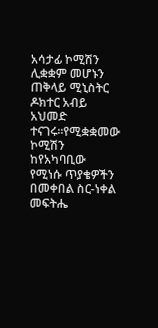አሳታፊ ኮሚሽን ሊቋቋም መሆኑን ጠቅላይ ሚኒስትር ዶክተር አብይ አህመድ ተናገሩ።የሚቋቋመው ኮሚሽን ከየአካባቢው የሚነሱ ጥያቄዎችን በመቀበል ስር-ነቀል መፍትሔ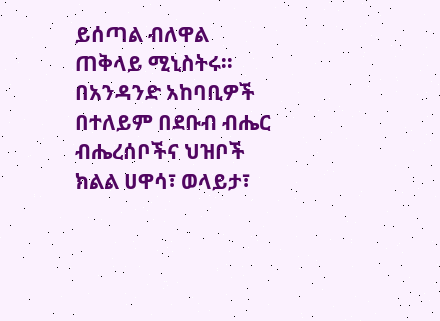ይሰጣል ብለዋል ጠቅላይ ሚኒስትሩ፡፡በአንዳንድ አከባቢዎች በተለይም በደቡብ ብሔር ብሔረሰቦችና ህዝቦች ክልል ሀዋሳ፣ ወላይታ፣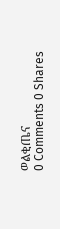ወልቂጤና
0 Comments 0 Shares